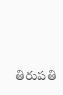తిరుపతి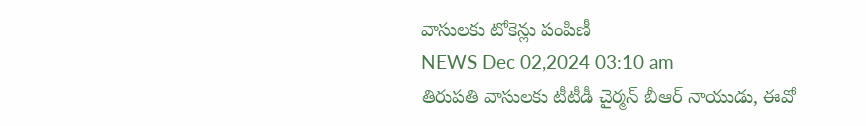వాసులకు టోకెన్లు పంపిణీ
NEWS Dec 02,2024 03:10 am
తిరుపతి వాసులకు టీటీడీ చైర్మన్ బీఆర్ నాయుడు, ఈవో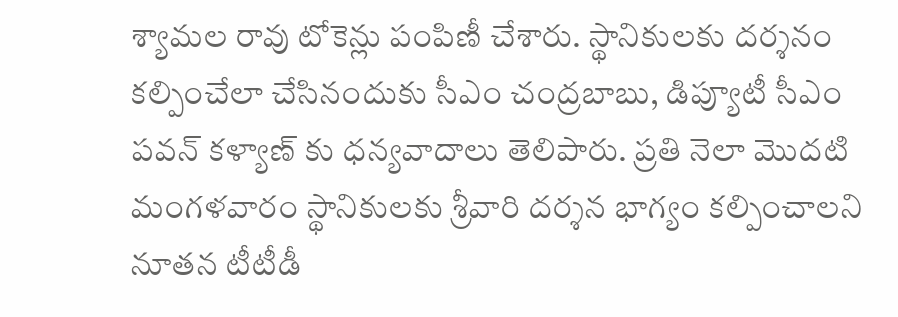శ్యామల రావు టోకెన్లు పంపిణీ చేశారు. స్థానికులకు దర్శనం కల్పించేలా చేసినందుకు సీఎం చంద్రబాబు, డిప్యూటీ సీఎం పవన్ కళ్యాణ్ కు ధన్యవాదాలు తెలిపారు. ప్రతి నెలా మొదటి మంగళవారం స్థానికులకు శ్రీవారి దర్శన భాగ్యం కల్పించాలని నూతన టీటీడీ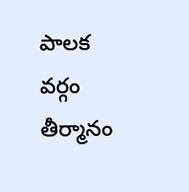పాలక వర్గం తీర్మానం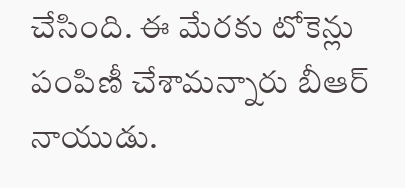చేసింది. ఈ మేరకు టోకెన్లు పంపిణీ చేశామన్నారు బీఆర్ నాయుడు.